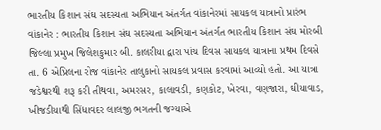ભારતીય કિશાન સંઘ સદસ્યતા અભિયાન અંતર્ગત વાંકાનેરમાં સાયકલ યાત્રાનો પ્રારંભ વાંકાનેર : ભારતીય કિશાન સંઘ સદસ્યતા અભિયાન અંતર્ગત ભારતીય કિશાન સંઘ મોરબી જિલ્લા પ્રમુખ જિલેશકુમાર બી. કાલરીયા દ્વારા પાંચ દિવસ સાયકલ યાત્રાના પ્રથમ દિવસે તા. 6 એપ્રિલના રોજ વાંકાનેર તાલુકાનો સાયકલ પ્રવાસ કરવામાં આવ્યો હતો. આ યાત્રા જડેશ્વરથી શરૂ કરી તીથવા, અમરસર, કાલાવડી, કણકોટ, ખેરવા, વણજારા, ઘીયાવાડ, ખીજડીયાથી સિંધાવદર લાલજી ભગતની જગ્યાએ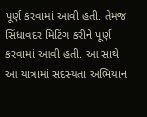પૂર્ણ કરવામાં આવી હતી. તેમજ સિંધાવદર મિટિંગ કરીને પૂર્ણ કરવામાં આવી હતી. આ સાથે આ યાત્રામાં સદસ્યતા અભિયાન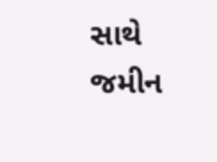સાથે જમીન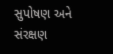સુપોષણ અને સંરક્ષણ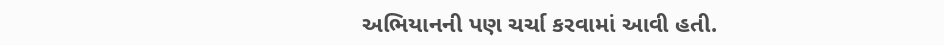અભિયાનની પણ ચર્ચા કરવામાં આવી હતી.